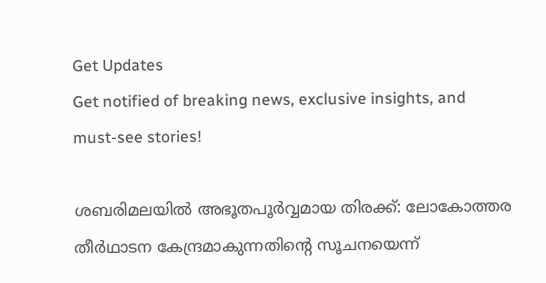Get Updates
Get notified of breaking news, exclusive insights, and must-see stories!

ശബരിമലയില്‍ അഭൂതപൂർവ്വമായ തിരക്ക്: ലോകോത്തര തീര്‍ഥാടന കേന്ദ്രമാകുന്നതിന്റെ സൂചനയെന്ന്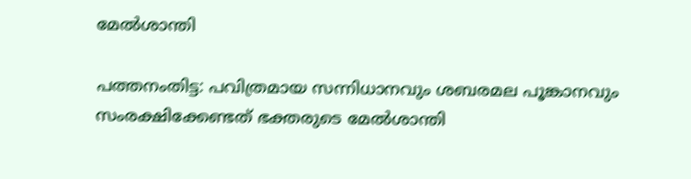മേല്‍ശാന്തി

പത്തനംതിട്ട: പവിത്രമായ സന്നിധാനവും ശബരമല പൂങ്കാനവും സംരക്ഷിക്കേണ്ടത് ഭക്തരുടെ മേല്‍ശാന്തി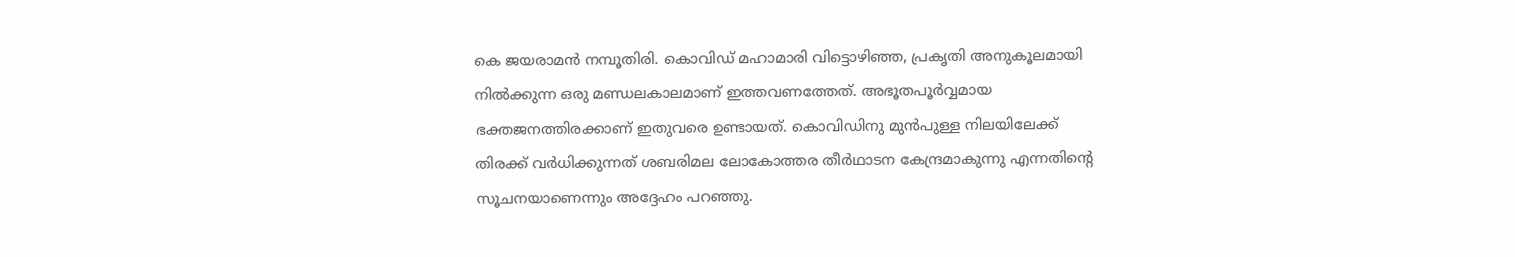കെ ജയരാമന്‍ നമ്പൂതിരി. കൊവിഡ് മഹാമാരി വിട്ടൊഴിഞ്ഞ, പ്രകൃതി അനുകൂലമായി നില്‍ക്കുന്ന ഒരു മണ്ഡലകാലമാണ് ഇത്തവണത്തേത്. അഭൂതപൂര്‍വ്വമായ ഭക്തജനത്തിരക്കാണ് ഇതുവരെ ഉണ്ടായത്. കൊവിഡിനു മുന്‍പുള്ള നിലയിലേക്ക് തിരക്ക് വര്‍ധിക്കുന്നത് ശബരിമല ലോകോത്തര തീര്‍ഥാടന കേന്ദ്രമാകുന്നു എന്നതിന്റെ സൂചനയാണെന്നും അദ്ദേഹം പറഞ്ഞു.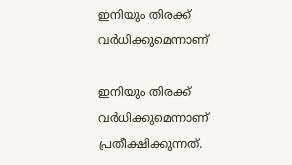ഇനിയും തിരക്ക് വര്‍ധിക്കുമെന്നാണ്

ഇനിയും തിരക്ക് വര്‍ധിക്കുമെന്നാണ് പ്രതീക്ഷിക്കുന്നത്.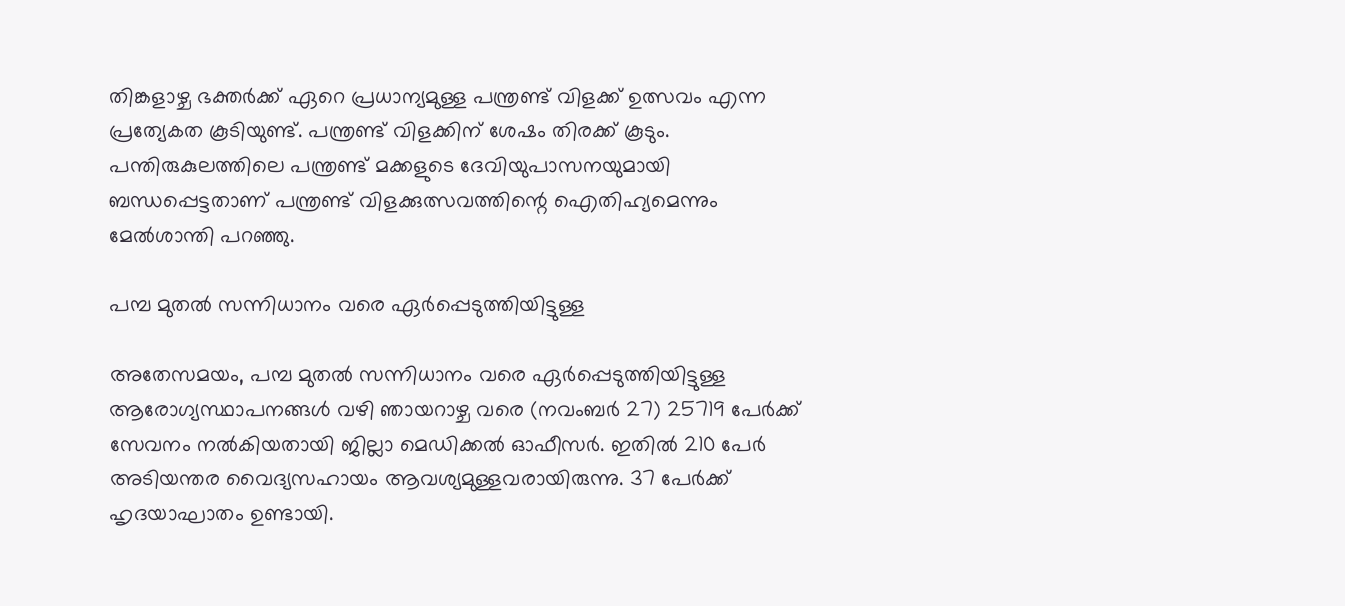തിങ്കളാഴ്ച ഭക്തര്‍ക്ക് ഏറെ പ്രധാന്യമുള്ള പന്ത്രണ്ട് വിളക്ക് ഉത്സവം എന്ന പ്രത്യേകത കൂടിയുണ്ട്. പന്ത്രണ്ട് വിളക്കിന് ശേഷം തിരക്ക് കൂടും. പന്തിരുകുലത്തിലെ പന്ത്രണ്ട് മക്കളുടെ ദേവിയുപാസനയുമായി ബന്ധപ്പെട്ടതാണ് പന്ത്രണ്ട് വിളക്കുത്സവത്തിന്റെ ഐതിഹ്യമെന്നും മേല്‍ശാന്തി പറഞ്ഞു.

പമ്പ മുതല്‍ സന്നിധാനം വരെ ഏര്‍പ്പെടുത്തിയിട്ടുള്ള

അതേസമയം, പമ്പ മുതല്‍ സന്നിധാനം വരെ ഏര്‍പ്പെടുത്തിയിട്ടുള്ള ആരോഗ്യസ്ഥാപനങ്ങള്‍ വഴി ഞായറാഴ്ച വരെ (നവംബര്‍ 27) 25719 പേര്‍ക്ക് സേവനം നല്‍കിയതായി ജില്ലാ മെഡിക്കല്‍ ഓഫീസര്‍. ഇതില്‍ 210 പേര്‍ അടിയന്തര വൈദ്യസഹായം ആവശ്യമുള്ളവരായിരുന്നു. 37 പേര്‍ക്ക് ഹൃദയാഘാതം ഉണ്ടായി.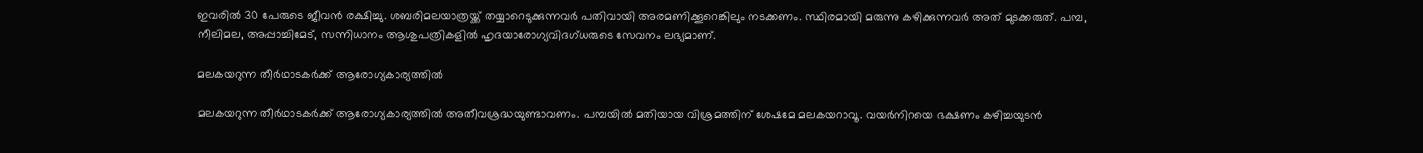ഇവരില്‍ 30 പേരുടെ ജീവന്‍ രക്ഷിച്ചു. ശബരിമലയാത്രയ്ക്ക് തയ്യാറെടുക്കുന്നവര്‍ പതിവായി അരമണിക്കൂറെങ്കിലും നടക്കണം. സ്ഥിരമായി മരുന്നു കഴിക്കുന്നവര്‍ അത് മുടക്കരുത്. പമ്പ, നീലിമല, അപ്പാച്ചിമേട്, സന്നിധാനം ആശുപത്രികളില്‍ ഹൃദയാരോഗ്യവിദഗ്ധരുടെ സേവനം ലഭ്യമാണ്.

മലകയറുന്ന തീര്‍ഥാടകര്‍ക്ക് ആരോഗ്യകാര്യത്തില്‍

മലകയറുന്ന തീര്‍ഥാടകര്‍ക്ക് ആരോഗ്യകാര്യത്തില്‍ അതീവശ്രദ്ധയുണ്ടാവണം. പമ്പയില്‍ മതിയായ വിശ്രമത്തിന് ശേഷമേ മലകയറാവൂ. വയര്‍നിറയെ ഭക്ഷണം കഴിച്ചയുടന്‍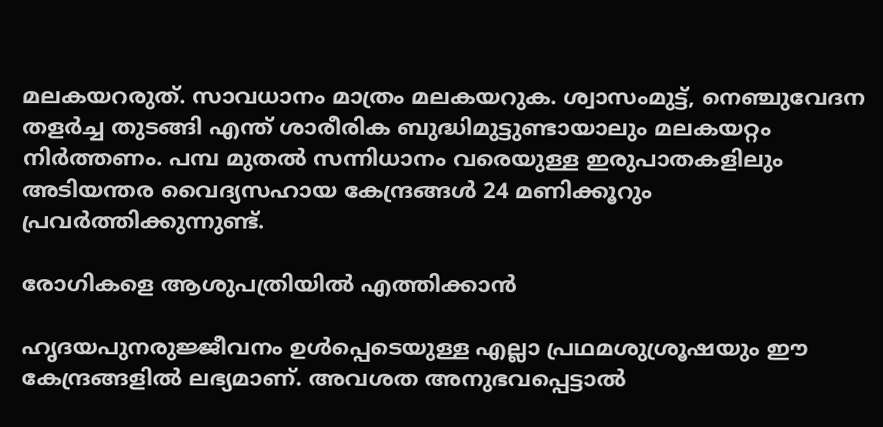മലകയറരുത്. സാവധാനം മാത്രം മലകയറുക. ശ്വാസംമുട്ട്, നെഞ്ചുവേദന തളര്‍ച്ച തുടങ്ങി എന്ത് ശാരീരിക ബുദ്ധിമുട്ടുണ്ടായാലും മലകയറ്റം നിര്‍ത്തണം. പമ്പ മുതല്‍ സന്നിധാനം വരെയുള്ള ഇരുപാതകളിലും അടിയന്തര വൈദ്യസഹായ കേന്ദ്രങ്ങള്‍ 24 മണിക്കൂറും പ്രവര്‍ത്തിക്കുന്നുണ്ട്.

രോഗികളെ ആശുപത്രിയില്‍ എത്തിക്കാന്‍

ഹൃദയപുനരുജ്ജീവനം ഉള്‍പ്പെടെയുള്ള എല്ലാ പ്രഥമശുശ്രൂഷയും ഈ കേന്ദ്രങ്ങളില്‍ ലഭ്യമാണ്. അവശത അനുഭവപ്പെട്ടാല്‍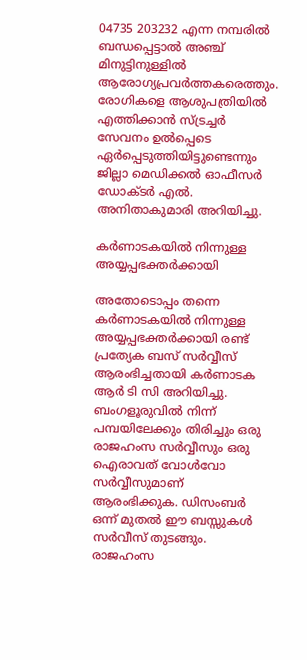04735 203232 എന്ന നമ്പരില്‍ ബന്ധപ്പെട്ടാല്‍ അഞ്ച് മിനുട്ടിനുള്ളില്‍ ആരോഗ്യപ്രവര്‍ത്തകരെത്തും. രോഗികളെ ആശുപത്രിയില്‍ എത്തിക്കാന്‍ സ്ട്രച്ചര്‍ സേവനം ഉല്‍പ്പെടെ ഏര്‍പ്പെടുത്തിയിട്ടുണ്ടെന്നും ജില്ലാ മെഡിക്കല്‍ ഓഫീസര്‍ ഡോക്ടര്‍ എല്‍. അനിതാകുമാരി അറിയിച്ചു.

കര്‍ണാടകയില്‍ നിന്നുള്ള അയ്യപ്പഭക്തര്‍ക്കായി

അതോടൊപ്പം തന്നെ കര്‍ണാടകയില്‍ നിന്നുള്ള അയ്യപ്പഭക്തര്‍ക്കായി രണ്ട് പ്രത്യേക ബസ് സര്‍വ്വീസ് ആരംഭിച്ചതായി കര്‍ണാടക ആര്‍ ടി സി അറിയിച്ചു. ബംഗളൂരുവില്‍ നിന്ന് പമ്പയിലേക്കും തിരിച്ചും ഒരു രാജഹംസ സര്‍വ്വീസും ഒരു ഐരാവത് വോള്‍വോ സര്‍വ്വീസുമാണ് ആരംഭിക്കുക. ഡിസംബര്‍ ഒന്ന് മുതല്‍ ഈ ബസ്സുകള്‍ സര്‍വീസ് തുടങ്ങും. രാജഹംസ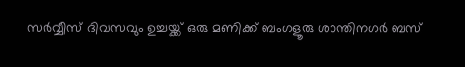സര്‍വ്വീസ് ദിവസവും ഉച്ചയ്ക്ക് ഒരു മണിക്ക് ബംഗളൂരു ശാന്തിനഗര്‍ ബസ്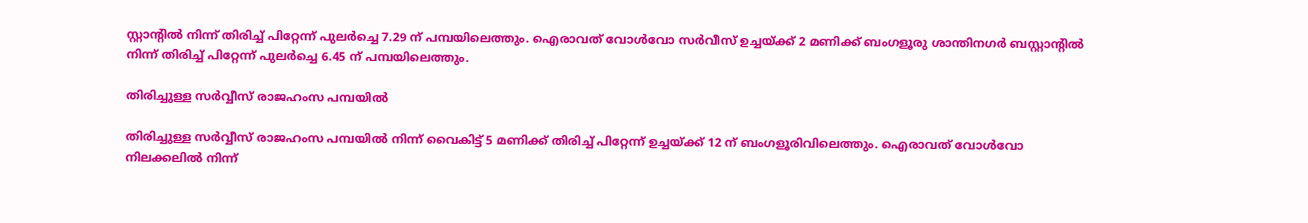സ്റ്റാന്റില്‍ നിന്ന് തിരിച്ച് പിറ്റേന്ന് പുലര്‍ച്ചെ 7.29 ന് പമ്പയിലെത്തും. ഐരാവത് വോള്‍വോ സര്‍വീസ് ഉച്ചയ്ക്ക് 2 മണിക്ക് ബംഗളൂരു ശാന്തിനഗര്‍ ബസ്റ്റാന്റില്‍ നിന്ന് തിരിച്ച് പിറ്റേന്ന് പുലര്‍ച്ചെ 6.45 ന് പമ്പയിലെത്തും.

തിരിച്ചുള്ള സര്‍വ്വീസ് രാജഹംസ പമ്പയില്‍

തിരിച്ചുള്ള സര്‍വ്വീസ് രാജഹംസ പമ്പയില്‍ നിന്ന് വൈകിട്ട് 5 മണിക്ക് തിരിച്ച് പിറ്റേന്ന് ഉച്ചയ്ക്ക് 12 ന് ബംഗളൂരിവിലെത്തും. ഐരാവത് വോള്‍വോ നിലക്കലില്‍ നിന്ന്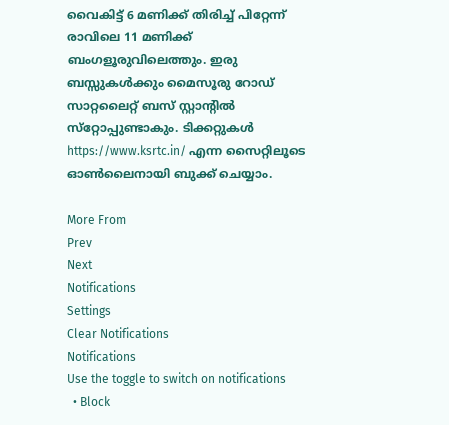വൈകിട്ട് 6 മണിക്ക് തിരിച്ച് പിറ്റേന്ന് രാവിലെ 11 മണിക്ക് ബംഗളൂരുവിലെത്തും. ഇരു ബസ്സുകള്‍ക്കും മൈസൂരു റോഡ് സാറ്റലൈറ്റ് ബസ് സ്റ്റാന്റില്‍ സ്‌റ്റോപ്പുണ്ടാകും. ടിക്കറ്റുകള്‍ https://www.ksrtc.in/ എന്ന സൈറ്റിലൂടെ ഓണ്‍ലൈനായി ബുക്ക് ചെയ്യാം.

More From
Prev
Next
Notifications
Settings
Clear Notifications
Notifications
Use the toggle to switch on notifications
  • Block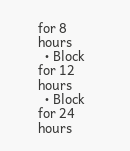for 8 hours
  • Block for 12 hours
  • Block for 24 hours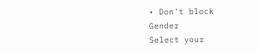• Don't block
Gender
Select your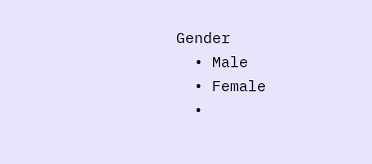Gender
  • Male
  • Female
  •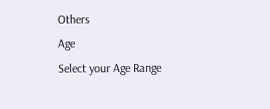Others
Age
Select your Age Range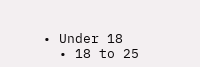• Under 18
  • 18 to 25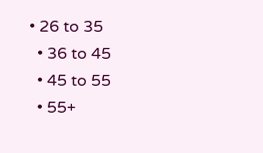• 26 to 35
  • 36 to 45
  • 45 to 55
  • 55+